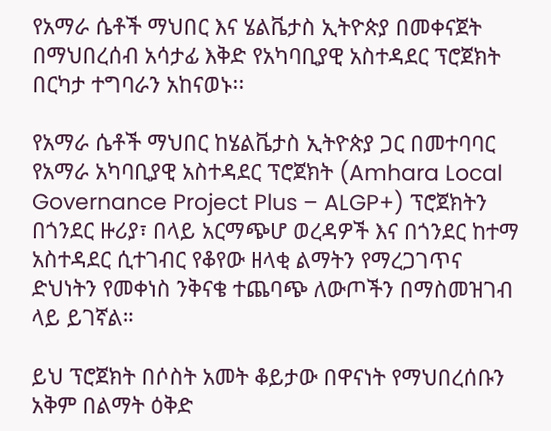የአማራ ሴቶች ማህበር እና ሄልቬታስ ኢትዮጵያ በመቀናጀት በማህበረሰብ አሳታፊ እቅድ የአካባቢያዊ አስተዳደር ፕሮጀክት በርካታ ተግባራን አከናወኑ፡፡

የአማራ ሴቶች ማህበር ከሄልቬታስ ኢትዮጵያ ጋር በመተባባር የአማራ አካባቢያዊ አስተዳደር ፕሮጀክት (Amhara Local Governance Project Plus – ALGP+) ፕሮጀክትን በጎንደር ዙሪያ፣ በላይ አርማጭሆ ወረዳዎች እና በጎንደር ከተማ አስተዳደር ሲተገብር የቆየው ዘላቂ ልማትን የማረጋገጥና ድህነትን የመቀነስ ንቅናቄ ተጨባጭ ለውጦችን በማስመዝገብ ላይ ይገኛል።

ይህ ፕሮጀክት በሶስት አመት ቆይታው በዋናነት የማህበረሰቡን አቅም በልማት ዕቅድ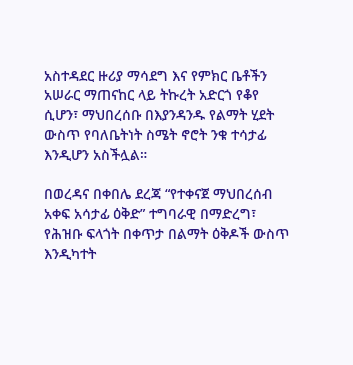አስተዳደር ዙሪያ ማሳደግ እና የምክር ቤቶችን አሠራር ማጠናከር ላይ ትኩረት አድርጎ የቆየ ሲሆን፣ ማህበረሰቡ በእያንዳንዱ የልማት ሂደት ውስጥ የባለቤትነት ስሜት ኖሮት ንቁ ተሳታፊ እንዲሆን አስችሏል።

በወረዳና በቀበሌ ደረጃ “የተቀናጀ ማህበረሰብ አቀፍ አሳታፊ ዕቅድ” ተግባራዊ በማድረግ፣ የሕዝቡ ፍላጎት በቀጥታ በልማት ዕቅዶች ውስጥ እንዲካተት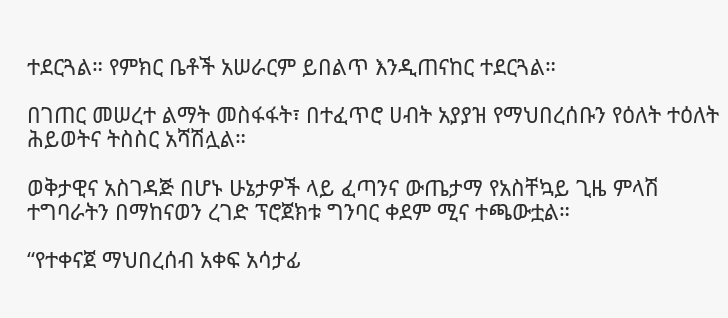ተደርጓል። የምክር ቤቶች አሠራርም ይበልጥ እንዲጠናከር ተደርጓል።

በገጠር መሠረተ ልማት መስፋፋት፣ በተፈጥሮ ሀብት አያያዝ የማህበረሰቡን የዕለት ተዕለት ሕይወትና ትስስር አሻሽሏል።

ወቅታዊና አስገዳጅ በሆኑ ሁኔታዎች ላይ ፈጣንና ውጤታማ የአስቸኳይ ጊዜ ምላሽ ተግባራትን በማከናወን ረገድ ፕሮጀክቱ ግንባር ቀደም ሚና ተጫውቷል።

“የተቀናጀ ማህበረሰብ አቀፍ አሳታፊ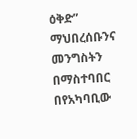ዕቅድ” ማህበረሰቡንና መንግስትን በማስተባበር በየአካባቢው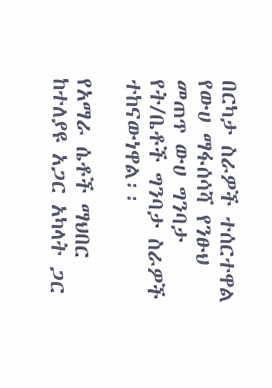በርካታ ስራዎች ተሰርተዋል የውሀ ማፋሰሳሻ የንፁህ መጠጥ ውሀ ግንባታ የት/ቤቶች ግንባታ ስራዎች ተከናውነዋል፡፡

የአማራ ሴቶች ማህበር ከተለያዩ አጋር አካላት ጋር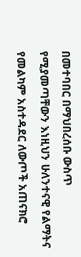በመተባበር በማህበረሰቡ ውስጥ የሚያመጣቸውን እነዚህን ሁለንተናዊ የልማትና የመልካም አስተዳደር ለውጦች አጠናክሮ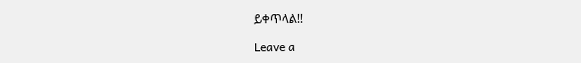ይቀጥላል!!

Leave a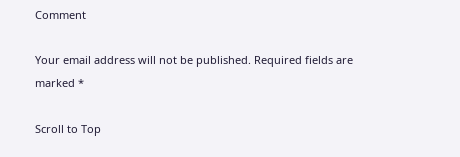Comment

Your email address will not be published. Required fields are marked *

Scroll to Top